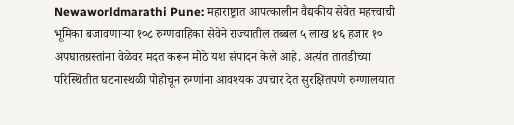Newaworldmarathi Pune: महाराष्ट्रात आपत्कालीन वैद्यकीय सेवेत महत्त्वाची भूमिका बजावणाऱ्या १०८ रुग्णवाहिका सेवेने राज्यातील तब्बल ५ लाख ४६ हजार १० अपघातग्रस्तांना वेळेवर मदत करून मोठे यश संपादन केले आहे. अत्यंत तातडीच्या परिस्थितीत घटनास्थळी पोहोचून रुग्णांना आवश्यक उपचार देत सुरक्षितपणे रुग्णालयात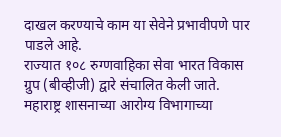दाखल करण्याचे काम या सेवेने प्रभावीपणे पार पाडले आहे.
राज्यात १०८ रुग्णवाहिका सेवा भारत विकास ग्रुप (बीव्हीजी) द्वारे संचालित केली जाते. महाराष्ट्र शासनाच्या आरोग्य विभागाच्या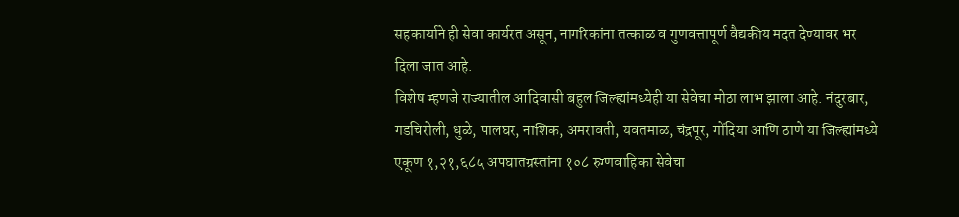सहकार्याने ही सेवा कार्यरत असून, नागरिकांना तत्काळ व गुणवत्तापूर्ण वैद्यकीय मदत देण्यावर भर दिला जात आहे.
विशेष म्हणजे राज्यातील आदिवासी बहुल जिल्ह्यांमध्येही या सेवेचा मोठा लाभ झाला आहे. नंदुरबार, गडचिरोली, धुळे, पालघर, नाशिक, अमरावती, यवतमाळ, चंद्रपूर, गोंदिया आणि ठाणे या जिल्ह्यांमध्ये एकूण १,२१,६८५ अपघातग्रस्तांना १०८ रुग्णवाहिका सेवेचा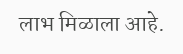लाभ मिळाला आहे.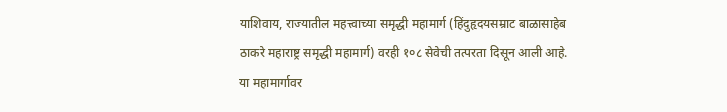याशिवाय, राज्यातील महत्त्वाच्या समृद्धी महामार्ग (हिंदुहृदयसम्राट बाळासाहेब ठाकरे महाराष्ट्र समृद्धी महामार्ग) वरही १०८ सेवेची तत्परता दिसून आली आहे. या महामार्गावर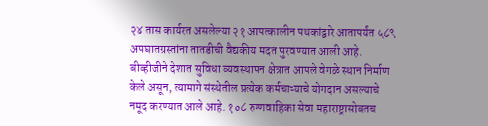२४ तास कार्यरत असलेल्या २१ आपत्कालीन पथकांद्वारे आतापर्यंत ५८९ अपघातग्रस्तांना तातडीची वैद्यकीय मदत पुरवण्यात आली आहे.
बीव्हीजीने देशात सुविधा व्यवस्थापन क्षेत्रात आपले वेगळे स्थान निर्माण केले असून, त्यामागे संस्थेतील प्रत्येक कर्मचाऱ्याचे योगदान असल्याचे नमूद करण्यात आले आहे. १०८ रुग्णवाहिका सेवा महाराष्ट्रासोबतच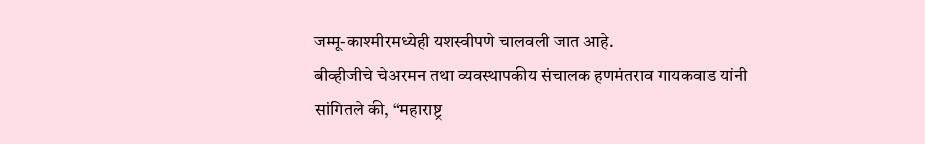जम्मू-काश्मीरमध्येही यशस्वीपणे चालवली जात आहे.
बीव्हीजीचे चेअरमन तथा व्यवस्थापकीय संचालक हणमंतराव गायकवाड यांनी सांगितले की, “महाराष्ट्र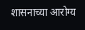शासनाच्या आरोग्य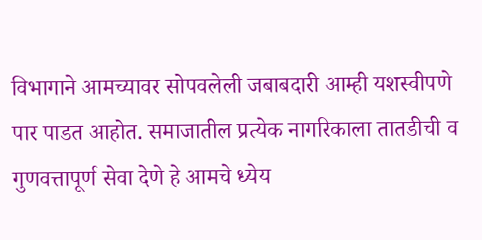विभागाने आमच्यावर सोपवलेली जबाबदारी आम्ही यशस्वीपणे पार पाडत आहोत. समाजातील प्रत्येक नागरिकाला तातडीची व गुणवत्तापूर्ण सेवा देणे हे आमचे ध्येय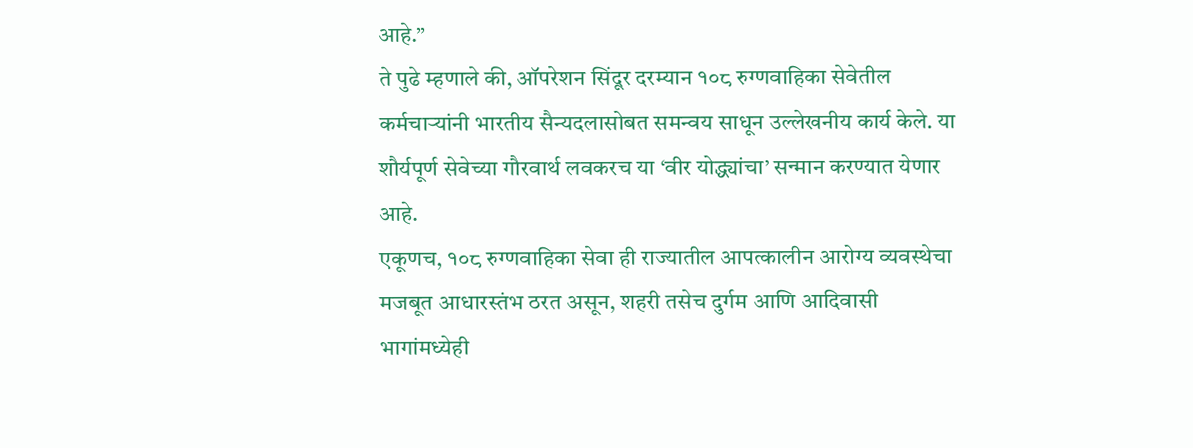आहे.”
ते पुढे म्हणाले की, ऑपरेशन सिंदूर दरम्यान १०८ रुग्णवाहिका सेवेतील कर्मचाऱ्यांनी भारतीय सैन्यदलासोबत समन्वय साधून उल्लेखनीय कार्य केले. या शौर्यपूर्ण सेवेच्या गौरवार्थ लवकरच या ‘वीर योद्ध्यांचा’ सन्मान करण्यात येणार आहे.
एकूणच, १०८ रुग्णवाहिका सेवा ही राज्यातील आपत्कालीन आरोग्य व्यवस्थेचा मजबूत आधारस्तंभ ठरत असून, शहरी तसेच दुर्गम आणि आदिवासी भागांमध्येही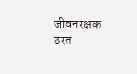जीवनरक्षक ठरत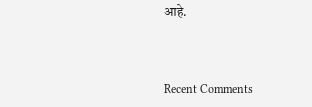आहे.



Recent Comments